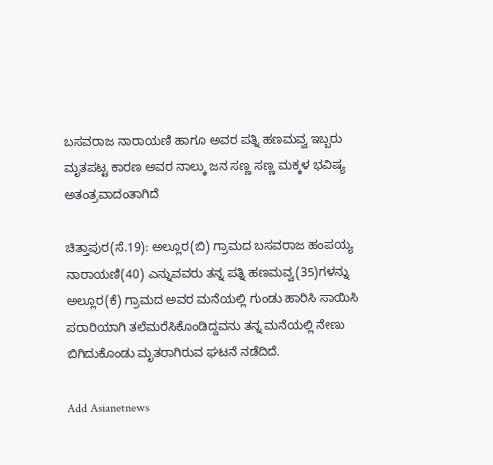ಬಸವರಾಜ ನಾರಾಯಣಿ ಹಾಗೂ ಅವರ ಪತ್ನಿ ಹಣಮವ್ವ ಇಬ್ಬರು ಮೃತಪಟ್ಟ ಕಾರಣ ಅವರ ನಾಲ್ಕು ಜನ ಸಣ್ಣ ಸಣ್ಣ ಮಕ್ಕಳ ಭವಿಷ್ಯ ಅತಂತ್ರವಾದಂತಾಗಿದೆ

ಚಿತ್ತಾಪುರ(ಸೆ.19): ಅಲ್ಲೂರ(ಬಿ) ಗ್ರಾಮದ ಬಸವರಾಜ ಹಂಪಯ್ಯ ನಾರಾಯಣಿ(40) ಎನ್ನುವವರು ತನ್ನ ಪತ್ನಿ ಹಣಮವ್ವ(35)ಗಳನ್ನು ಅಲ್ಲೂರ(ಕೆ) ಗ್ರಾಮದ ಅವರ ಮನೆಯಲ್ಲಿ ಗುಂಡು ಹಾರಿಸಿ ಸಾಯಿಸಿ ಪರಾರಿಯಾಗಿ ತಲೆಮರೆಸಿಕೊಂಡಿದ್ದವನು ತನ್ನ ಮನೆಯಲ್ಲಿ ನೇಣು ಬಿಗಿದುಕೊಂಡು ಮೃತರಾಗಿರುವ ಘಟನೆ ನಡೆದಿದೆ.

Add Asianetnews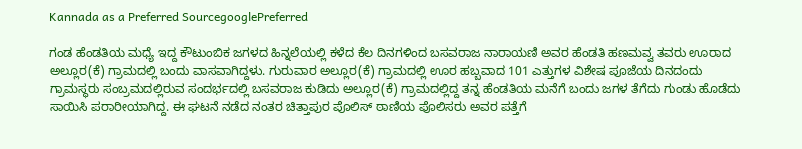Kannada as a Preferred SourcegooglePreferred

ಗಂಡ ಹೆಂಡತಿಯ ಮಧ್ಯೆ ಇದ್ದ ಕೌಟುಂಬಿಕ ಜಗಳದ ಹಿನ್ನಲೆಯಲ್ಲಿ ಕಳೆದ ಕೆಲ ದಿನಗಳಿಂದ ಬಸವರಾಜ ನಾರಾಯಣಿ ಅವರ ಹೆಂಡತಿ ಹಣಮವ್ವ ತವರು ಊರಾದ ಅಲ್ಲೂರ(ಕೆ) ಗ್ರಾಮದಲ್ಲಿ ಬಂದು ವಾಸವಾಗಿದ್ದಳು. ಗುರುವಾರ ಅಲ್ಲೂರ(ಕೆ) ಗ್ರಾಮದಲ್ಲಿ ಊರ ಹಬ್ಬವಾದ 101 ಎತ್ತುಗಳ ವಿಶೇಷ ಪೂಜೆಯ ದಿನದಂದು ಗ್ರಾಮಸ್ಥರು ಸಂಬ್ರಮದಲ್ಲಿರುವ ಸಂದರ್ಭದಲ್ಲಿ ಬಸವರಾಜ ಕುಡಿದು ಅಲ್ಲೂರ(ಕೆ) ಗ್ರಾಮದಲ್ಲಿದ್ದ ತನ್ನ ಹೆಂಡತಿಯ ಮನೆಗೆ ಬಂದು ಜಗಳ ತೆಗೆದು ಗುಂಡು ಹೊಡೆದು ಸಾಯಿಸಿ ಪರಾರೀಯಾಗಿದ್ದ. ಈ ಘಟನೆ ನಡೆದ ನಂತರ ಚಿತ್ತಾಪುರ ಪೊಲಿಸ್ ಠಾಣಿಯ ಪೊಲಿಸರು ಅವರ ಪತ್ತೆಗೆ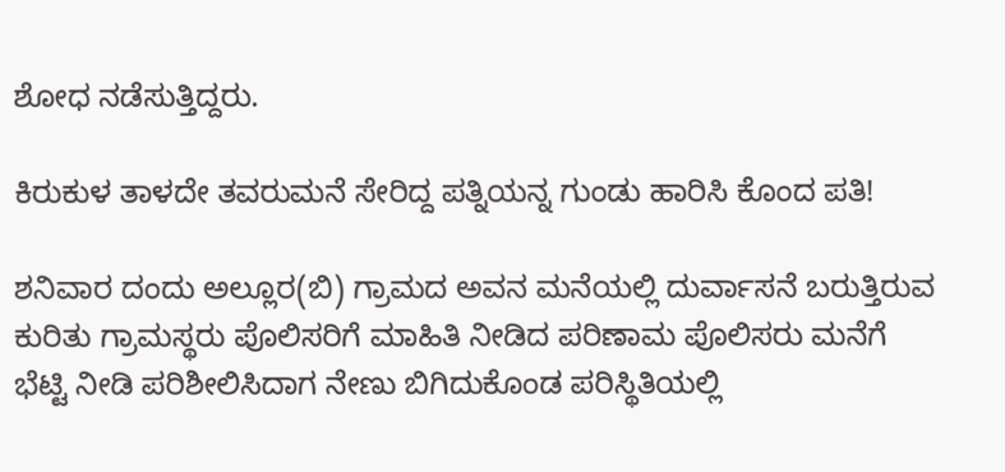ಶೋಧ ನಡೆಸುತ್ತಿದ್ದರು.

ಕಿರುಕುಳ ತಾಳದೇ ತವರುಮನೆ ಸೇರಿದ್ದ ಪತ್ನಿಯನ್ನ ಗುಂಡು ಹಾರಿಸಿ ಕೊಂದ ಪತಿ!

ಶನಿವಾರ ದಂದು ಅಲ್ಲೂರ(ಬಿ) ಗ್ರಾಮದ ಅವನ ಮನೆಯಲ್ಲಿ ದುರ್ವಾಸನೆ ಬರುತ್ತಿರುವ ಕುರಿತು ಗ್ರಾಮಸ್ಥರು ಪೊಲಿಸರಿಗೆ ಮಾಹಿತಿ ನೀಡಿದ ಪರಿಣಾಮ ಪೊಲಿಸರು ಮನೆಗೆ ಭೆಟ್ಟಿ ನೀಡಿ ಪರಿಶೀಲಿಸಿದಾಗ ನೇಣು ಬಿಗಿದುಕೊಂಡ ಪರಿಸ್ಥಿತಿಯಲ್ಲಿ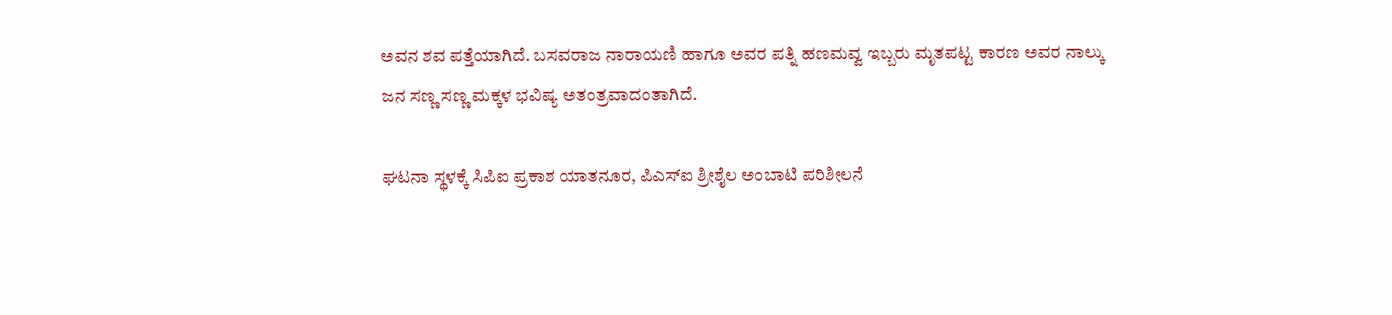ಅವನ ಶವ ಪತ್ತೆಯಾಗಿದೆ. ಬಸವರಾಜ ನಾರಾಯಣಿ ಹಾಗೂ ಅವರ ಪತ್ನಿ ಹಣಮವ್ವ ಇಬ್ಬರು ಮೃತಪಟ್ಟ ಕಾರಣ ಅವರ ನಾಲ್ಕು ಜನ ಸಣ್ಣ ಸಣ್ಣ ಮಕ್ಕಳ ಭವಿಷ್ಯ ಅತಂತ್ರವಾದಂತಾಗಿದೆ.

ಘಟನಾ ಸ್ಥಳಕ್ಕೆ ಸಿಪಿಐ ಪ್ರಕಾಶ ಯಾತನೂರ, ಪಿಎಸ್‌ಐ ಶ್ರೀಶೈಲ ಅಂಬಾಟಿ ಪರಿಶೀಲನೆ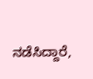ನಡೆಸಿದ್ದಾರೆ,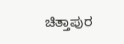ಚಿತ್ತಾಪುರ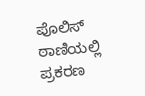ಪೊಲಿಸ್ ಠಾಣಿಯಲ್ಲಿ ಪ್ರಕರಣ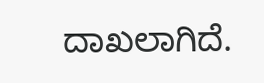ದಾಖಲಾಗಿದೆ.